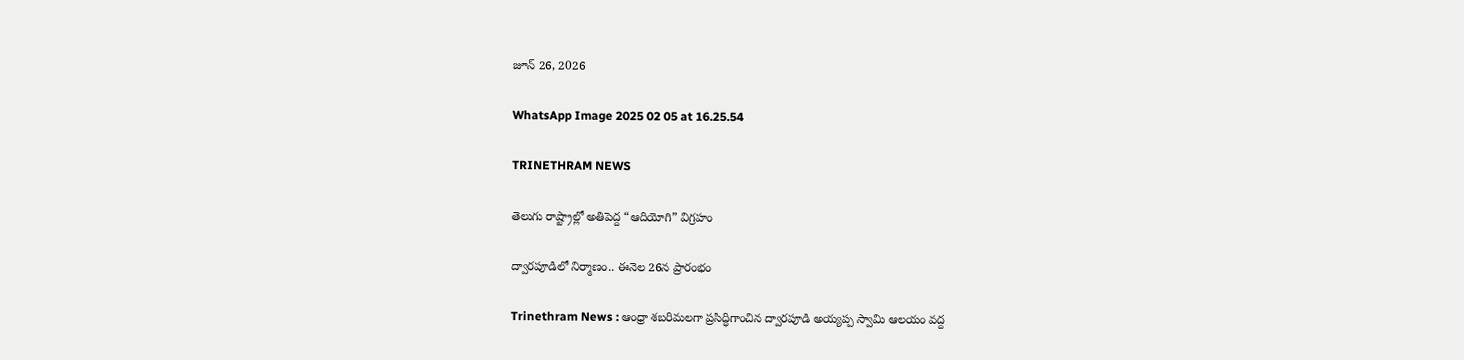జూన్ 26, 2026

WhatsApp Image 2025 02 05 at 16.25.54

TRINETHRAM NEWS

తెలుగు రాష్ట్రాల్లో అతిపెద్ద “ఆదియోగి” విగ్రహం

ద్వారపూడిలో నిర్మాణం.. ఈనెల 26న ప్రారంభం

Trinethram News : ఆంధ్రా శబరిమలగా ప్రసిద్ధిగాంచిన ద్వారపూడి అయ్యప్ప స్వామి ఆలయం వద్ద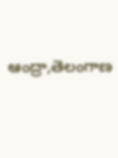ఆంద్రా,తెలంగాణ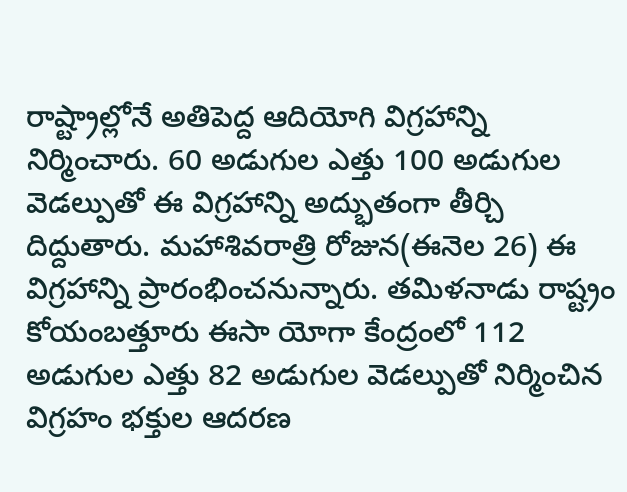రాష్ట్రాల్లోనే అతిపెద్ద ఆదియోగి విగ్రహాన్ని నిర్మించారు. 60 అడుగుల ఎత్తు 100 అడుగుల వెడల్పుతో ఈ విగ్రహాన్ని అద్భుతంగా తీర్చి దిద్దుతారు. మహాశివరాత్రి రోజున(ఈనెల 26) ఈ విగ్రహాన్ని ప్రారంభించనున్నారు. తమిళనాడు రాష్ట్రం కోయంబత్తూరు ఈసా యోగా కేంద్రంలో 112 అడుగుల ఎత్తు 82 అడుగుల వెడల్పుతో నిర్మించిన విగ్రహం భక్తుల ఆదరణ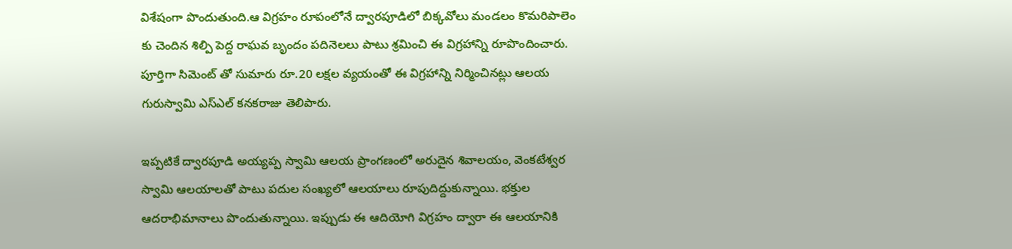విశేషంగా పొందుతుంది.ఆ విగ్రహం రూపంలోనే ద్వారపూడిలో బిక్కవోలు మండలం కొమరిపాలెం కు చెందిన శిల్పి పెద్ద రాఘవ బృందం పదినెలలు పాటు శ్రమించి ఈ విగ్రహాన్ని రూపొందించారు. పూర్తిగా సిమెంట్ తో సుమారు రూ.20 లక్షల వ్యయంతో ఈ విగ్రహాన్ని నిర్మించినట్లు ఆలయ గురుస్వామి ఎస్‌ఎల్ కనకరాజు తెలిపారు.

ఇప్పటికే ద్వారపూడి అయ్యప్ప స్వామి ఆలయ ప్రాంగణంలో అరుదైన శివాలయం, వెంకటేశ్వర స్వామి ఆలయాలతో పాటు పదుల సంఖ్యలో ఆలయాలు రూపుదిద్దుకున్నాయి. భక్తుల ఆదరాభిమానాలు పొందుతున్నాయి. ఇప్పుడు ఈ ఆదియోగి విగ్రహం ద్వారా ఈ ఆలయానికి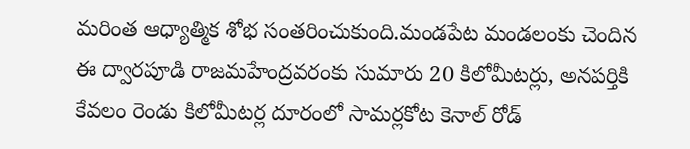మరింత ఆధ్యాత్మిక శోభ సంతరించుకుంది.మండపేట మండలంకు చెందిన ఈ ద్వారపూడి రాజమహేంద్రవరంకు సుమారు 20 కిలోమీటర్లు, అనపర్తికి కేవలం రెండు కిలోమీటర్ల దూరంలో సామర్లకోట కెనాల్ రోడ్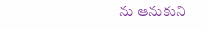ను ఆనుకుని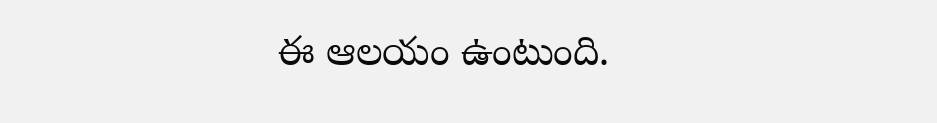ఈ ఆలయం ఉంటుంది.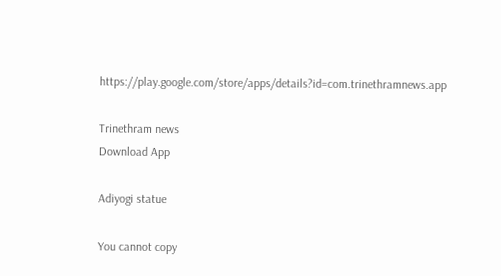https://play.google.com/store/apps/details?id=com.trinethramnews.app

Trinethram news
Download App

Adiyogi statue

You cannot copy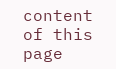content of this page